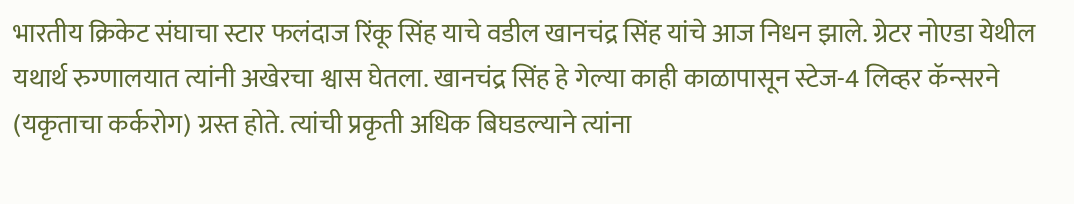भारतीय क्रिकेट संघाचा स्टार फलंदाज रिंकू सिंह याचे वडील खानचंद्र सिंह यांचे आज निधन झाले. ग्रेटर नोएडा येथील यथार्थ रुग्णालयात त्यांनी अखेरचा श्वास घेतला. खानचंद्र सिंह हे गेल्या काही काळापासून स्टेज-4 लिव्हर कॅन्सरने (यकृताचा कर्करोग) ग्रस्त होते. त्यांची प्रकृती अधिक बिघडल्याने त्यांना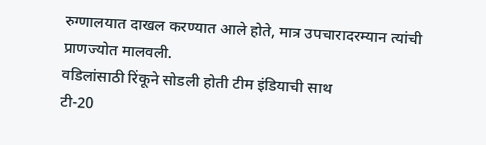रुग्णालयात दाखल करण्यात आले होते, मात्र उपचारादरम्यान त्यांची प्राणज्योत मालवली.
वडिलांसाठी रिंकूने सोडली होती टीम इंडियाची साथ
टी-20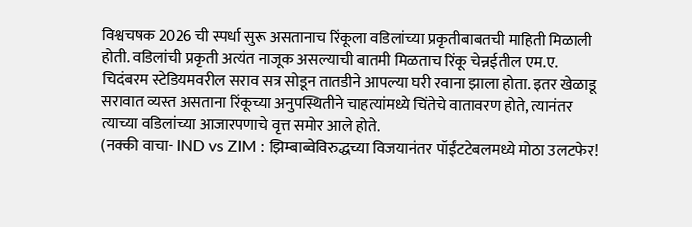विश्वचषक 2026 ची स्पर्धा सुरू असतानाच रिंकूला वडिलांच्या प्रकृतीबाबतची माहिती मिळाली होती. वडिलांची प्रकृती अत्यंत नाजूक असल्याची बातमी मिळताच रिंकू चेन्नईतील एम.ए. चिदंबरम स्टेडियमवरील सराव सत्र सोडून तातडीने आपल्या घरी रवाना झाला होता. इतर खेळाडू सरावात व्यस्त असताना रिंकूच्या अनुपस्थितीने चाहत्यांमध्ये चिंतेचे वातावरण होते, त्यानंतर त्याच्या वडिलांच्या आजारपणाचे वृत्त समोर आले होते.
(नक्की वाचा- IND vs ZIM : झिम्बाब्वेविरुद्धच्या विजयानंतर पॉईंटटेबलमध्ये मोठा उलटफेर!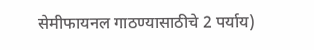सेमीफायनल गाठण्यासाठीचे 2 पर्याय)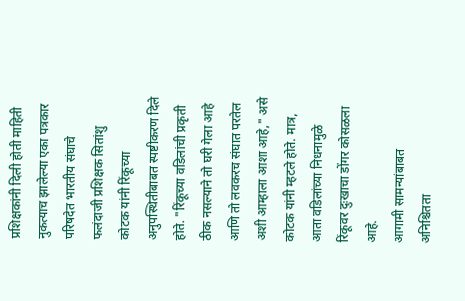प्रशिक्षकांनी दिली होती माहिती
नुकत्याच झालेल्या एका पत्रकार परिषदेत भारतीय संघाचे फलंदाजी प्रशिक्षक सितांशु कोटक यांनी रिंकूच्या अनुपस्थितीबाबत स्पष्टीकरण दिले होते. "रिंकूच्या वडिलांची प्रकृती ठीक नसल्याने तो घरी गेला आहे आणि तो लवकरच संघात परतेल अशी आम्हाला आशा आहे," असे कोटक यांनी म्हटले होते. मात्र, आता वडिलांच्या निधनामुळे रिंकूवर दुःखाचा डोंगर कोसळला आहे.
आगामी सामन्यांबाबत अनिश्चितता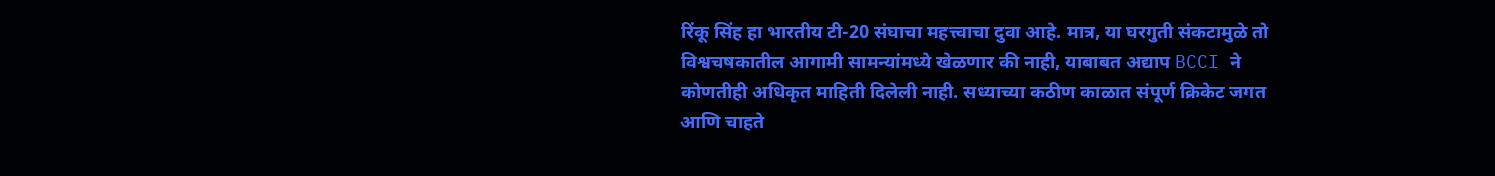रिंकू सिंह हा भारतीय टी-20 संघाचा महत्त्वाचा दुवा आहे. मात्र, या घरगुती संकटामुळे तो विश्वचषकातील आगामी सामन्यांमध्ये खेळणार की नाही, याबाबत अद्याप BCCI ने कोणतीही अधिकृत माहिती दिलेली नाही. सध्याच्या कठीण काळात संपूर्ण क्रिकेट जगत आणि चाहते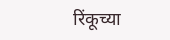रिंकूच्या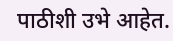पाठीशी उभे आहेत.